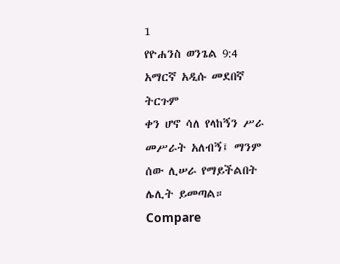1
የዮሐንስ ወንጌል 9:4
አማርኛ አዲሱ መደበኛ ትርጉም
ቀን ሆኖ ሳለ የላከኝን ሥራ መሥራት አለብኝ፤ ማንም ሰው ሊሠራ የማይችልበት ሌሊት ይመጣል።
Compare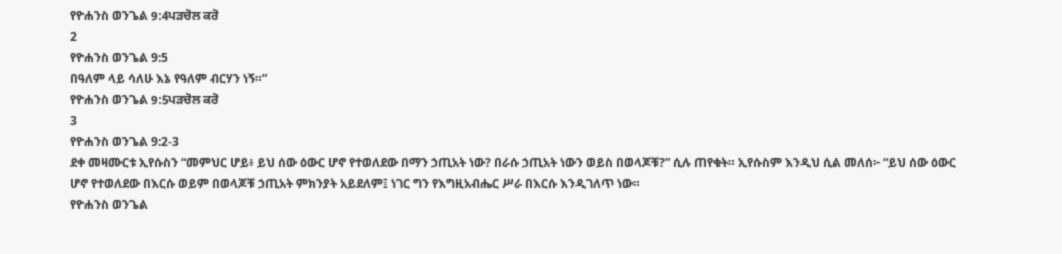የዮሐንስ ወንጌል 9:4ਪੜਚੋਲ ਕਰੋ
2
የዮሐንስ ወንጌል 9:5
በዓለም ላይ ሳለሁ እኔ የዓለም ብርሃን ነኝ።”
የዮሐንስ ወንጌል 9:5ਪੜਚੋਲ ਕਰੋ
3
የዮሐንስ ወንጌል 9:2-3
ደቀ መዛሙርቱ ኢየሱስን “መምህር ሆይ፥ ይህ ሰው ዕውር ሆኖ የተወለደው በማን ኃጢአት ነው? በራሱ ኃጢአት ነውን ወይስ በወላጆቹ?” ሲሉ ጠየቁት። ኢየሱስም እንዲህ ሲል መለሰ፦ “ይህ ሰው ዕውር ሆኖ የተወለደው በእርሱ ወይም በወላጆቹ ኃጢአት ምክንያት አይደለም፤ ነገር ግን የእግዚአብሔር ሥራ በእርሱ እንዲገለጥ ነው።
የዮሐንስ ወንጌል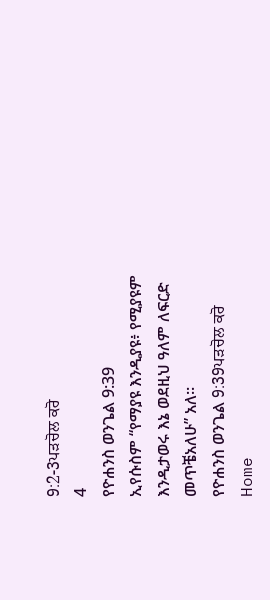9:2-3ਪੜਚੋਲ ਕਰੋ
4
የዮሐንስ ወንጌል 9:39
ኢየሱስም “የማያዩ እንዲያዩ፥ የሚያዩም እንዲታወሩ እኔ ወደዚህ ዓለም ለፍርድ መጥቼአለሁ” አለ።
የዮሐንስ ወንጌል 9:39ਪੜਚੋਲ ਕਰੋ
Home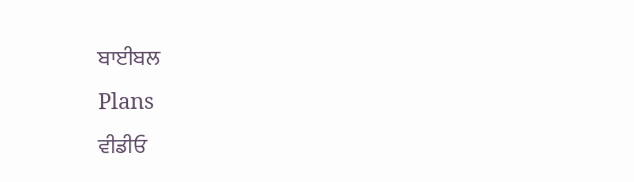ਬਾਈਬਲ
Plans
ਵੀਡੀਓ